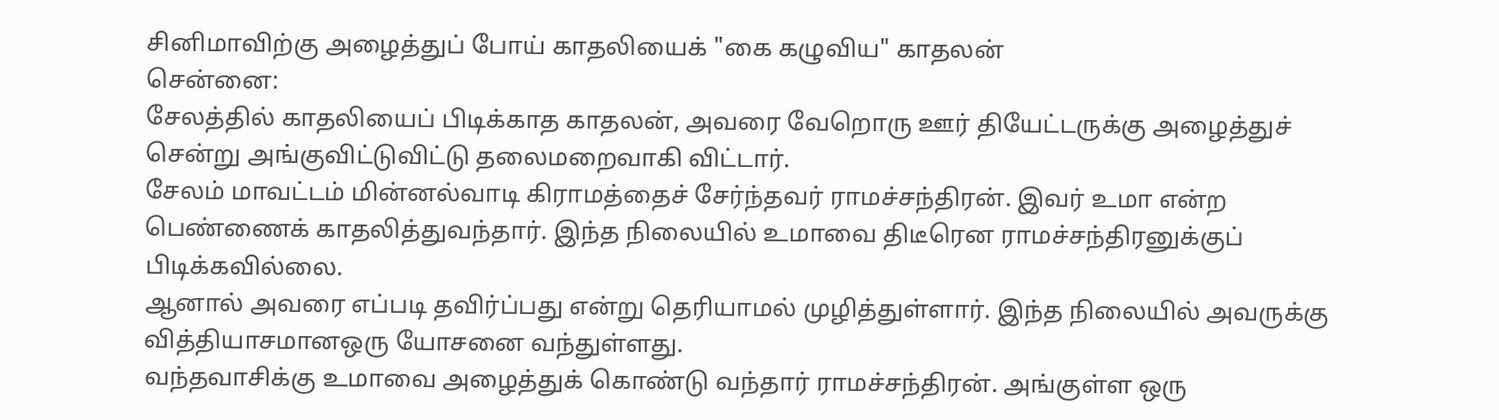சினிமாவிற்கு அழைத்துப் போய் காதலியைக் "கை கழுவிய" காதலன்
சென்னை:
சேலத்தில் காதலியைப் பிடிக்காத காதலன், அவரை வேறொரு ஊர் தியேட்டருக்கு அழைத்துச் சென்று அங்குவிட்டுவிட்டு தலைமறைவாகி விட்டார்.
சேலம் மாவட்டம் மின்னல்வாடி கிராமத்தைச் சேர்ந்தவர் ராமச்சந்திரன். இவர் உமா என்ற பெண்ணைக் காதலித்துவந்தார். இந்த நிலையில் உமாவை திடீரென ராமச்சந்திரனுக்குப் பிடிக்கவில்லை.
ஆனால் அவரை எப்படி தவிர்ப்பது என்று தெரியாமல் முழித்துள்ளார். இந்த நிலையில் அவருக்கு வித்தியாசமானஒரு யோசனை வந்துள்ளது.
வந்தவாசிக்கு உமாவை அழைத்துக் கொண்டு வந்தார் ராமச்சந்திரன். அங்குள்ள ஒரு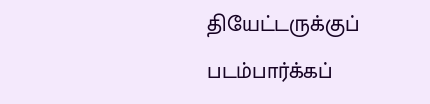தியேட்டருக்குப் படம்பார்க்கப்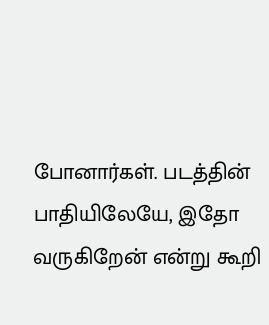போனார்கள். படத்தின் பாதியிலேயே, இதோ வருகிறேன் என்று கூறி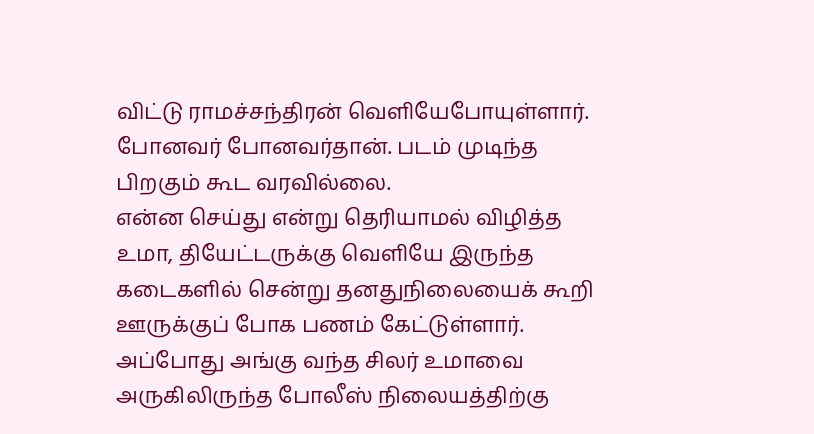விட்டு ராமச்சந்திரன் வெளியேபோயுள்ளார். போனவர் போனவர்தான். படம் முடிந்த பிறகும் கூட வரவில்லை.
என்ன செய்து என்று தெரியாமல் விழித்த உமா, தியேட்டருக்கு வெளியே இருந்த கடைகளில் சென்று தனதுநிலையைக் கூறி ஊருக்குப் போக பணம் கேட்டுள்ளார்.
அப்போது அங்கு வந்த சிலர் உமாவை அருகிலிருந்த போலீஸ் நிலையத்திற்கு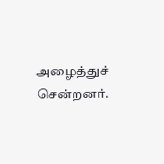அழைத்துச் சென்றனர்.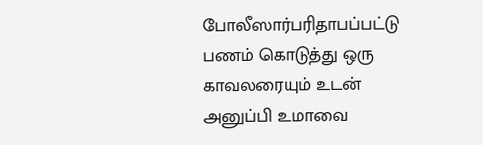போலீஸார்பரிதாபப்பட்டு பணம் கொடுத்து ஒரு காவலரையும் உடன் அனுப்பி உமாவை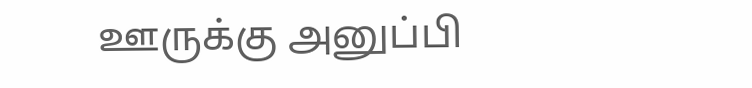ஊருக்கு அனுப்பி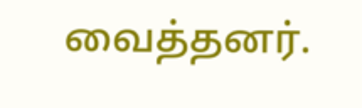வைத்தனர்.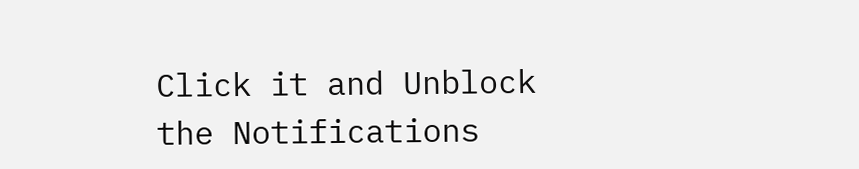Click it and Unblock the Notifications